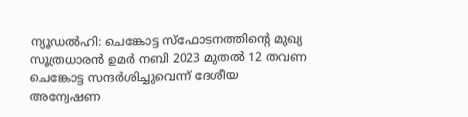ന്യൂഡൽഹി: ചെങ്കോട്ട സ്ഫോടനത്തിന്റെ മുഖ്യ സൂത്രധാരൻ ഉമർ നബി 2023 മുതൽ 12 തവണ ചെങ്കോട്ട സന്ദർശിച്ചുവെന്ന് ദേശീയ അന്വേഷണ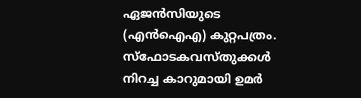ഏജൻസിയുടെ (എൻഐഎ) കുറ്റപത്രം.
സ്ഫോടകവസ്തുക്കൾ നിറച്ച കാറുമായി ഉമർ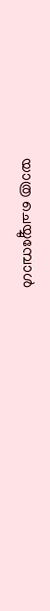യാത്ര ചെയ്യുമ്പോൾ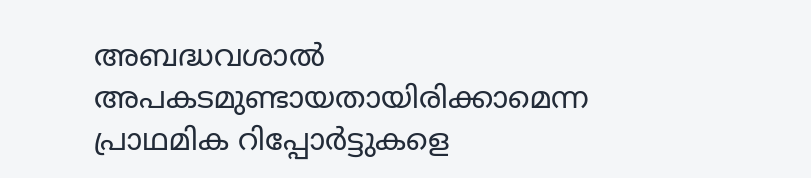അബദ്ധവശാൽ അപകടമുണ്ടായതായിരിക്കാമെന്ന പ്രാഥമിക റിപ്പോർട്ടുകളെ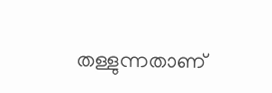തള്ളുന്നതാണ്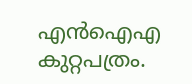എൻഐഎ കുറ്റപത്രം.